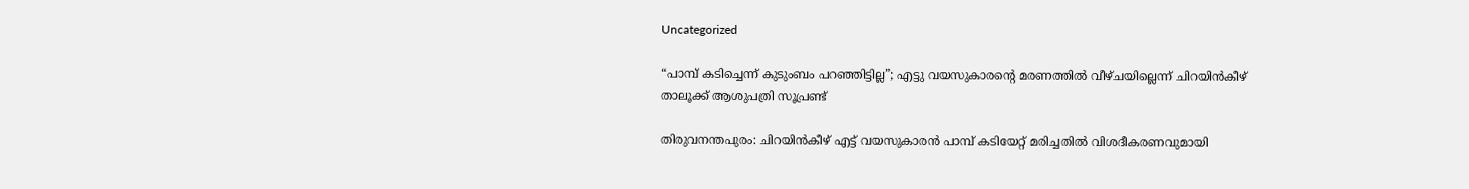Uncategorized

“പാമ്പ് കടിച്ചെന്ന് കുടുംബം പറഞ്ഞിട്ടില്ല”; എട്ടു വയസുകാരൻ്റെ മരണത്തിൽ വീഴ്ചയില്ലെന്ന് ചിറയിൻകീഴ് താലൂക്ക് ആശുപത്രി സൂപ്രണ്ട്

തിരുവനന്തപുരം: ചിറയിൻകീഴ് എട്ട് വയസുകാരൻ പാമ്പ് കടിയേറ്റ് മരിച്ചതിൽ വിശദീകരണവുമായി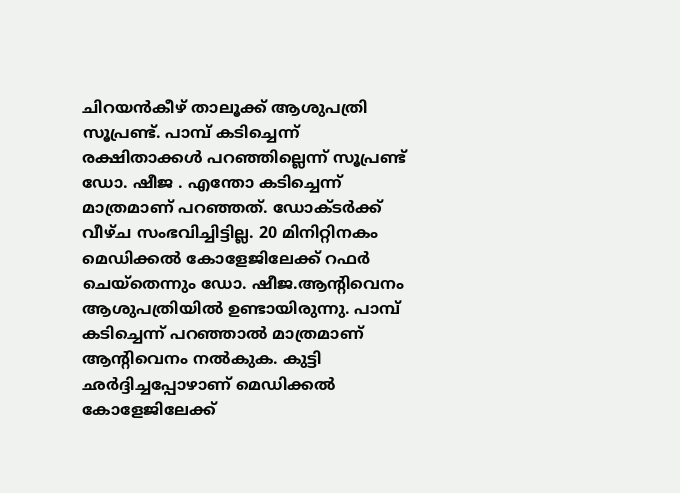ചിറയൻകീഴ് താലൂക്ക് ആശുപത്രി സൂപ്രണ്ട്. പാമ്പ് കടിച്ചെന്ന് രക്ഷിതാക്കൾ പറഞ്ഞില്ലെന്ന് സൂപ്രണ്ട് ഡോ. ഷീജ . എന്തോ കടിച്ചെന്ന് മാത്രമാണ് പറഞ്ഞത്. ഡോക്ടർക്ക് വീഴ്ച സംഭവിച്ചിട്ടില്ല. 20 മിനിറ്റിനകം മെഡിക്കൽ കോളേജിലേക്ക് റഫർ ചെയ്തെന്നും ഡോ. ഷീജ.ആൻ്റിവെനം ആശുപത്രിയിൽ ഉണ്ടായിരുന്നു. പാമ്പ് കടിച്ചെന്ന് പറഞ്ഞാൽ മാത്രമാണ് ആൻ്റിവെനം നൽകുക. കുട്ടി ഛ‍ർദ്ദിച്ചപ്പോഴാണ് മെഡിക്കൽ കോളേജിലേക്ക്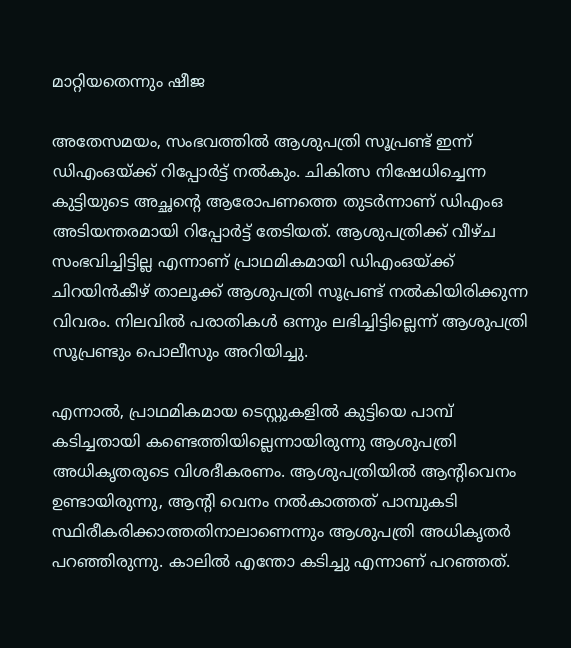മാറ്റിയതെന്നും ഷീജ

അതേസമയം, സംഭവത്തിൽ ആശുപത്രി സൂപ്രണ്ട് ഇന്ന് ഡിഎംഒയ്ക്ക് റിപ്പോർട്ട് നൽകും. ചികിത്സ നിഷേധിച്ചെന്ന കുട്ടിയുടെ അച്ഛന്റെ ആരോപണത്തെ തുടർന്നാണ് ഡിഎംഒ അടിയന്തരമായി റിപ്പോർട്ട് തേടിയത്. ആശുപത്രിക്ക് വീഴ്ച സംഭവിച്ചിട്ടില്ല എന്നാണ് പ്രാഥമികമായി ഡിഎംഒയ്ക്ക് ചിറയിൻകീഴ് താലൂക്ക് ആശുപത്രി സൂപ്രണ്ട് നൽകിയിരിക്കുന്ന വിവരം. നിലവിൽ പരാതികൾ ഒന്നും ലഭിച്ചിട്ടില്ലെന്ന് ആശുപത്രി സൂപ്രണ്ടും പൊലീസും അറിയിച്ചു.

എന്നാൽ, പ്രാഥമികമായ ടെസ്റ്റുകളിൽ കുട്ടിയെ പാമ്പ് കടിച്ചതായി കണ്ടെത്തിയില്ലെന്നായിരുന്നു ആശുപത്രി അധികൃതരുടെ വിശദീകരണം. ആശുപത്രിയിൽ ആന്റിവെനം ഉണ്ടായിരുന്നു, ആൻ്റി വെനം നൽകാത്തത് പാമ്പുകടി സ്ഥിരീകരിക്കാത്തതിനാലാണെന്നും ആശുപത്രി അധികൃതർ പറഞ്ഞിരുന്നു. കാലിൽ എന്തോ കടിച്ചു എന്നാണ് പറഞ്ഞത്.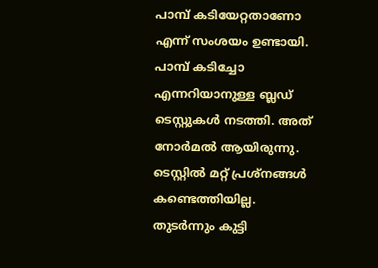പാമ്പ് കടിയേറ്റതാണോ എന്ന് സംശയം ഉണ്ടായി. പാമ്പ് കടിച്ചോ എന്നറിയാനുള്ള ബ്ലഡ് ടെസ്റ്റുകൾ നടത്തി. അത് നോർമൽ ആയിരുന്നു. ടെസ്റ്റിൽ മറ്റ് പ്രശ്നങ്ങൾ കണ്ടെത്തിയില്ല. തുടർന്നും കുട്ടി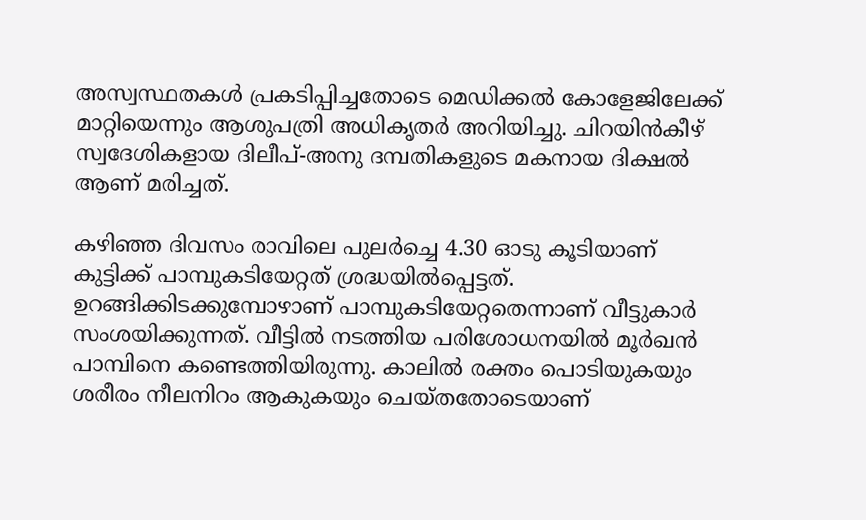അസ്വസ്ഥതകൾ പ്രകടിപ്പിച്ചതോടെ മെഡിക്കൽ കോളേജിലേക്ക് മാറ്റിയെന്നും ആശുപത്രി അധികൃതർ അറിയിച്ചു. ചിറയിന്‍കീഴ് സ്വദേശികളായ ദിലീപ്-അനു ദമ്പതികളുടെ മകനായ ദിക്ഷല്‍ ആണ് മരിച്ചത്.

കഴിഞ്ഞ ദിവസം രാവിലെ പുലര്‍ച്ചെ 4.30 ഓടു കൂടിയാണ് കുട്ടിക്ക് പാമ്പുകടിയേറ്റത് ശ്രദ്ധയില്‍പ്പെട്ടത്. ഉറങ്ങിക്കിടക്കുമ്പോഴാണ് പാമ്പുകടിയേറ്റതെന്നാണ് വീട്ടുകാര്‍ സംശയിക്കുന്നത്. വീട്ടില്‍ നടത്തിയ പരിശോധനയില്‍ മൂര്‍ഖന്‍ പാമ്പിനെ കണ്ടെത്തിയിരുന്നു. കാലില്‍ രക്തം പൊടിയുകയും ശരീരം നീലനിറം ആകുകയും ചെയ്തതോടെയാണ്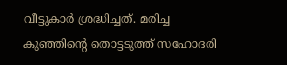വീട്ടുകാര്‍ ശ്രദ്ധിച്ചത്. മരിച്ച കുഞ്ഞിന്റെ തൊട്ടടുത്ത് സഹോദരി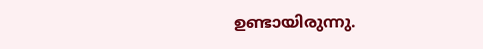ഉണ്ടായിരുന്നു.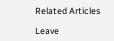Related Articles

Leave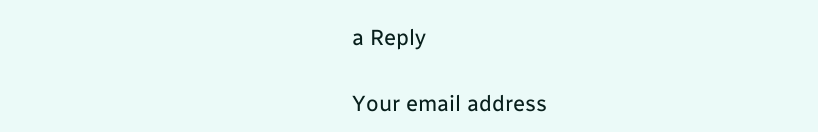a Reply

Your email address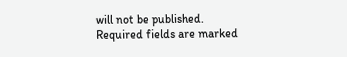will not be published. Required fields are marked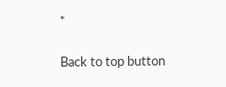*

Back to top button